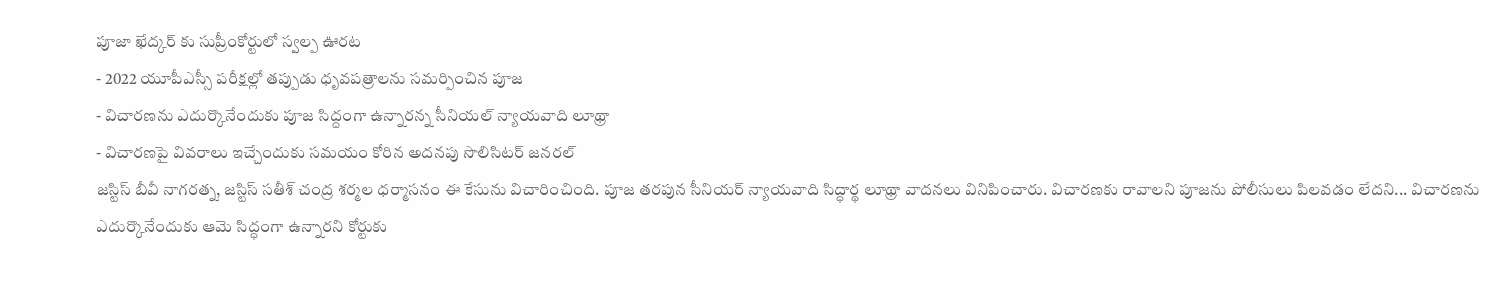పూజా ఖేద్కర్ కు సుప్రీంకోర్టులో స్వల్ప ఊరట
- 2022 యూపీఎస్సీ పరీక్షల్లో తప్పుడు ధృవపత్రాలను సమర్పించిన పూజ
- విచారణను ఎదుర్కొనేందుకు పూజ సిద్దంగా ఉన్నారన్న సీనియల్ న్యాయవాది లూథ్రా
- విచారణపై వివరాలు ఇచ్చేందుకు సమయం కోరిన అదనపు సొలిసిటర్ జనరల్
జస్టిస్ బీవీ నాగరత్న, జస్టిస్ సతీశ్ చంద్ర శర్మల ధర్మాసనం ఈ కేసును విచారించింది. పూజ తరపున సీనియర్ న్యాయవాది సిద్ధార్థ లూథ్రా వాదనలు వినిపించారు. విచారణకు రావాలని పూజను పోలీసులు పిలవడం లేదని... విచారణను ఎదుర్కొనేందుకు ఆమె సిద్ధంగా ఉన్నారని కోర్టుకు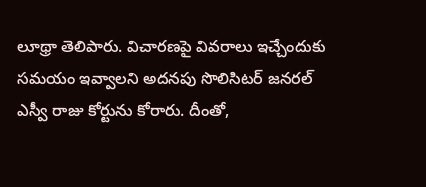లూథ్రా తెలిపారు. విచారణపై వివరాలు ఇచ్చేందుకు సమయం ఇవ్వాలని అదనపు సొలిసిటర్ జనరల్ ఎస్వీ రాజు కోర్టును కోరారు. దీంతో,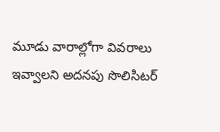మూడు వారాల్లోగా వివరాలు ఇవ్వాలని అదనపు సొలిసిటర్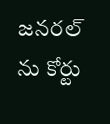జనరల్ ను కోర్టు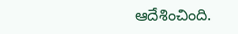ఆదేశించింది.